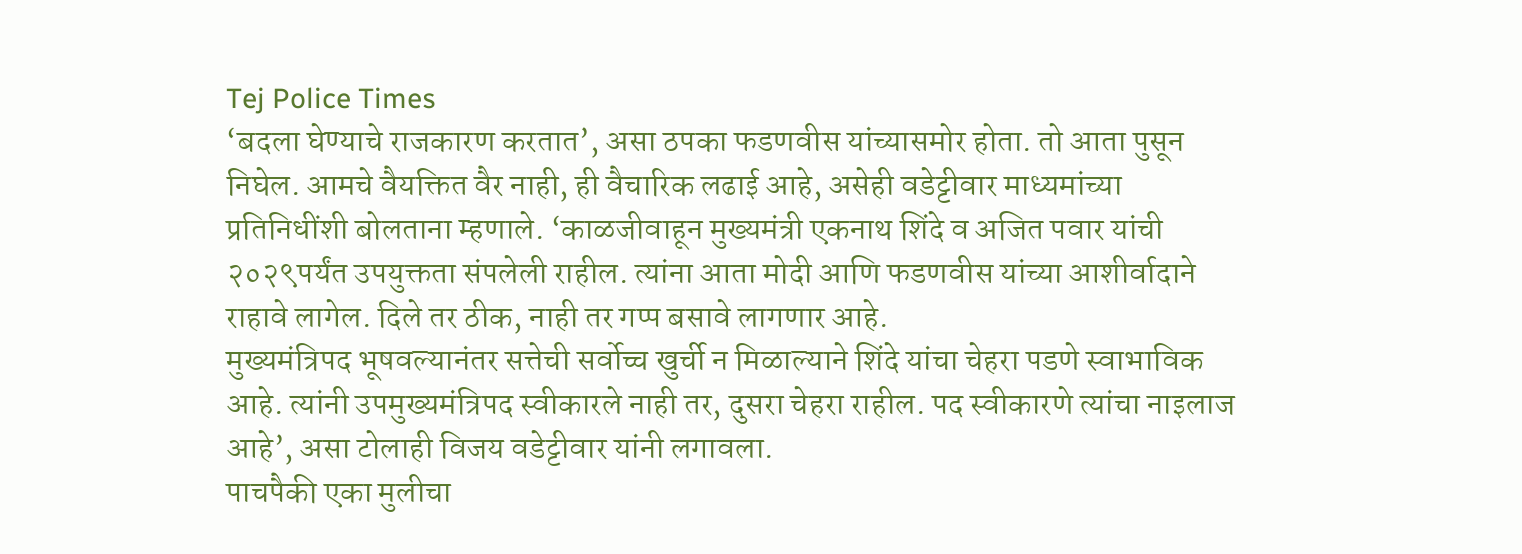Tej Police Times
‘बदला घेण्याचे राजकारण करतात’, असा ठपका फडणवीस यांच्यासमोर होता. तो आता पुसून निघेल. आमचे वैयक्तित वैर नाही, ही वैचारिक लढाई आहे, असेही वडेट्टीवार माध्यमांच्या प्रतिनिधींशी बोलताना म्हणाले. ‘काळजीवाहून मुख्यमंत्री एकनाथ शिंदे व अजित पवार यांची २०२९पर्यंत उपयुक्तता संपलेली राहील. त्यांना आता मोदी आणि फडणवीस यांच्या आशीर्वादाने राहावे लागेल. दिले तर ठीक, नाही तर गप्प बसावे लागणार आहे.
मुख्यमंत्रिपद भूषवल्यानंतर सत्तेची सर्वोच्च खुर्ची न मिळाल्याने शिंदे यांचा चेहरा पडणे स्वाभाविक आहे. त्यांनी उपमुख्यमंत्रिपद स्वीकारले नाही तर, दुसरा चेहरा राहील. पद स्वीकारणे त्यांचा नाइलाज आहे’, असा टोलाही विजय वडेट्टीवार यांनी लगावला.
पाचपैकी एका मुलीचा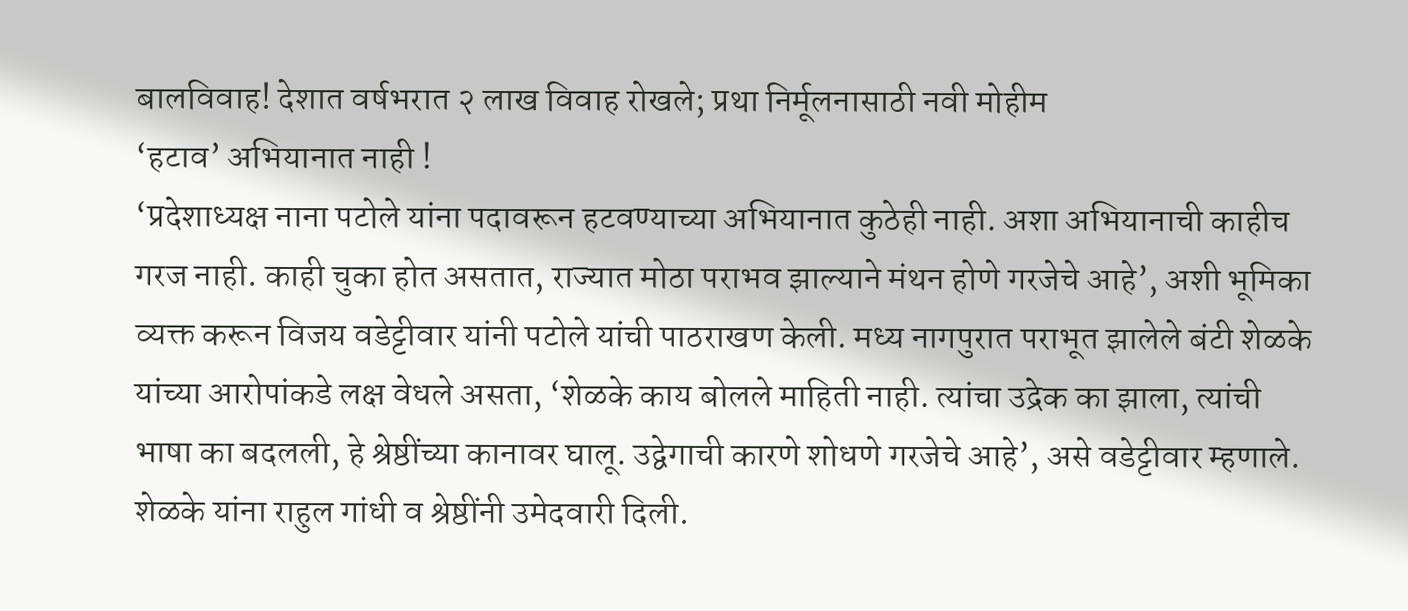बालविवाह! देशात वर्षभरात २ लाख विवाह रोखले; प्रथा निर्मूलनासाठी नवी मोहीम
‘हटाव’ अभियानात नाही !
‘प्रदेशाध्यक्ष नाना पटोले यांना पदावरून हटवण्याच्या अभियानात कुठेही नाही. अशा अभियानाची काहीच गरज नाही. काही चुका होत असतात, राज्यात मोठा पराभव झाल्याने मंथन होणे गरजेचे आहे’, अशी भूमिका व्यक्त करून विजय वडेट्टीवार यांनी पटोले यांची पाठराखण केली. मध्य नागपुरात पराभूत झालेले बंटी शेळके यांच्या आरोपांकडे लक्ष वेधले असता, ‘शेळके काय बोलले माहिती नाही. त्यांचा उद्रेक का झाला, त्यांची भाषा का बदलली, हे श्रेष्ठींच्या कानावर घालू. उद्वेगाची कारणे शोधणे गरजेचे आहे’, असे वडेट्टीवार म्हणाले.
शेळके यांना राहुल गांधी व श्रेष्ठींनी उमेदवारी दिली.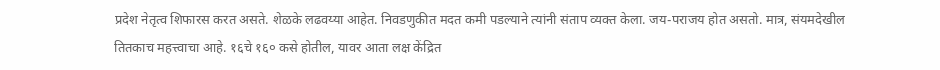प्रदेश नेतृत्व शिफारस करत असते. शेळके लढवय्या आहेत. निवडणुकीत मदत कमी पडल्याने त्यांनी संताप व्यक्त केला. जय-पराजय होत असतो. मात्र, संयमदेखील तितकाच महत्त्वाचा आहे. १६चे १६० कसे होतील, यावर आता लक्ष केंद्रित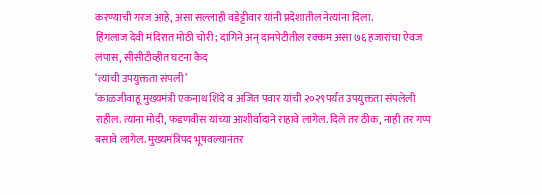करण्याची गरज आहे, असा सल्लाही वडेट्टीवार यांनी प्रदेशातील नेत्यांना दिला.
हिंगलाज देवी मंदिरात मोठी चोरी; दागिने अन् दानपेटीतील रक्कम असा ७६ हजारांचा ऐवज लंपास, सीसीटीव्हीत घटना कैद
‘त्यांची उपयुक्तता संपली’
‘काळजीवाहू मुख्यमंत्री एकनाथ शिंदे व अजित पवार यांची २०२९पर्यंत उपयुक्तता संपलेली राहील. त्यांना मोदी, फडणवीस यांच्या आशीर्वादाने राहावे लागेल. दिले तर ठीक, नाही तर गप्प बसावे लागेल. मुख्यमंत्रिपद भूषवल्यानंतर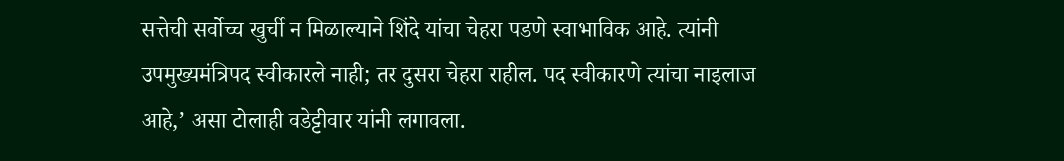सत्तेची सर्वोच्च खुर्ची न मिळाल्याने शिंदे यांचा चेहरा पडणे स्वाभाविक आहे. त्यांनी उपमुख्यमंत्रिपद स्वीकारले नाही; तर दुसरा चेहरा राहील. पद स्वीकारणे त्यांचा नाइलाज आहे,’ असा टोलाही वडेट्टीवार यांनी लगावला.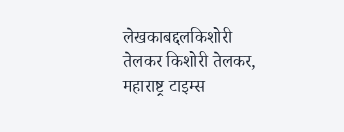लेखकाबद्दलकिशोरी तेलकर किशोरी तेलकर, महाराष्ट्र टाइम्स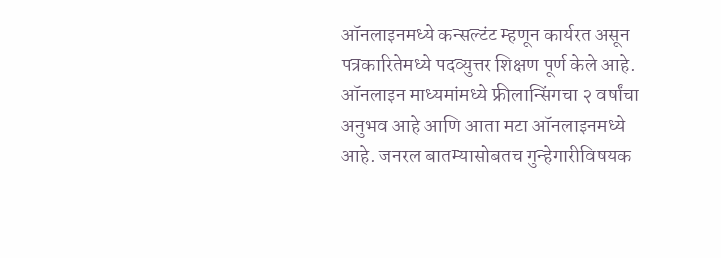ऑनलाइनमध्ये कन्सल्टंट म्हणून कार्यरत असून पत्रकारितेमध्ये पदव्युत्तर शिक्षण पूर्ण केले आहे. ऑनलाइन माध्यमांमध्ये फ्रीलान्सिंगचा २ वर्षांचा अनुभव आहे आणि आता मटा ऑनलाइनमध्ये आहे. जनरल बातम्यासोबतच गुन्हेगारीविषयक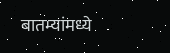बातम्यांमध्ये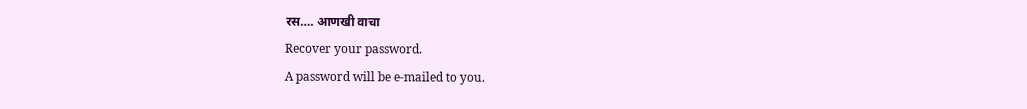रस…. आणखी वाचा
Recover your password.
A password will be e-mailed to you.